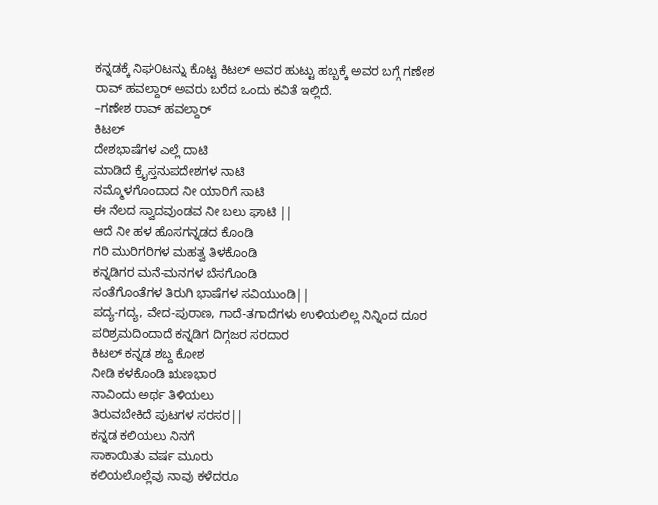ಕನ್ನಡಕ್ಕೆ ನಿಘ೦ಟನ್ನು ಕೊಟ್ಟ ಕಿಟಲ್ ಅವರ ಹುಟ್ಟು ಹಬ್ಬಕ್ಕೆ ಅವರ ಬಗ್ಗೆ ಗಣೇಶ ರಾವ್ ಹವಲ್ದಾರ್ ಅವರು ಬರೆದ ಒಂದು ಕವಿತೆ ಇಲ್ಲಿದೆ.
–ಗಣೇಶ ರಾವ್ ಹವಲ್ದಾರ್
ಕಿಟಲ್
ದೇಶಭಾಷೆಗಳ ಎಲ್ಲೆ ದಾಟಿ
ಮಾಡಿದೆ ಕ್ರೈಸ್ತನುಪದೇಶಗಳ ನಾಟಿ
ನಮ್ಮೊಳಗೊಂದಾದ ನೀ ಯಾರಿಗೆ ಸಾಟಿ
ಈ ನೆಲದ ಸ್ವಾದವುಂಡವ ನೀ ಬಲು ಘಾಟಿ ||
ಆದೆ ನೀ ಹಳ ಹೊಸಗನ್ನಡದ ಕೊಂಡಿ
ಗರಿ ಮುರಿಗರಿಗಳ ಮಹತ್ವ ತಿಳಕೊಂಡಿ
ಕನ್ನಡಿಗರ ಮನೆ-ಮನಗಳ ಬೆಸಗೊಂಡಿ
ಸಂತೆಗೊಂತೆಗಳ ತಿರುಗಿ ಭಾಷೆಗಳ ಸವಿಯುಂಡಿ||
ಪದ್ಯ-ಗದ್ಯ, ವೇದ-ಪುರಾಣ, ಗಾದೆ-ತಗಾದೆಗಳು ಉಳಿಯಲಿಲ್ಲ ನಿನ್ನಿಂದ ದೂರ
ಪರಿಶ್ರಮದಿಂದಾದೆ ಕನ್ನಡಿಗ ದಿಗ್ಗಜರ ಸರದಾರ
ಕಿಟಲ್ ಕನ್ನಡ ಶಬ್ದ ಕೋಶ
ನೀಡಿ ಕಳಕೊಂಡಿ ಋಣಭಾರ
ನಾವಿಂದು ಅರ್ಥ ತಿಳಿಯಲು
ತಿರುವಬೇಕಿದೆ ಪುಟಗಳ ಸರಸರ||
ಕನ್ನಡ ಕಲಿಯಲು ನಿನಗೆ
ಸಾಕಾಯಿತು ವರ್ಷ ಮೂರು
ಕಲಿಯಲೊಲ್ಲೆವು ನಾವು ಕಳೆದರೂ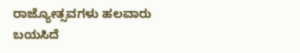ರಾಜ್ಯೋತ್ಸವಗಳು ಹಲವಾರು
ಬಯಸಿದೆ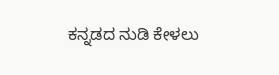ಕನ್ನಡದ ನುಡಿ ಕೇಳಲು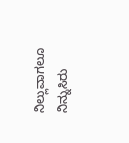ನಿಲ್ಲುವಾಗಲೂ ನಿನ್ನುಸಿರು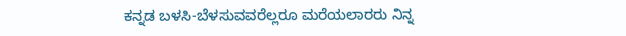ಕನ್ನಡ ಬಳಸಿ-ಬೆಳಸುವವರೆಲ್ಲರೂ ಮರೆಯಲಾರರು ನಿನ್ನ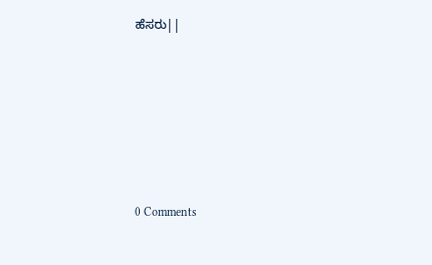ಹೆಸರು||






0 Comments